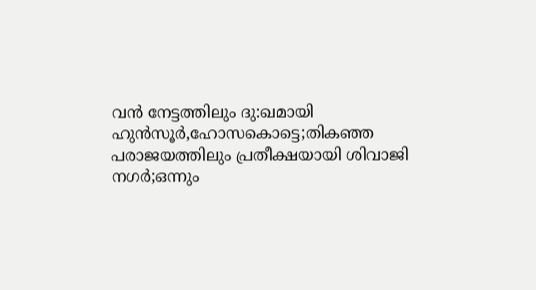വന്‍ നേട്ടത്തിലും ദു:ഖമായി ഹുന്‍സൂര്‍,ഹോസകൊട്ടെ;തികഞ്ഞ പരാജയത്തിലും പ്രതീക്ഷയായി ശിവാജി നഗര്‍;ഒന്നും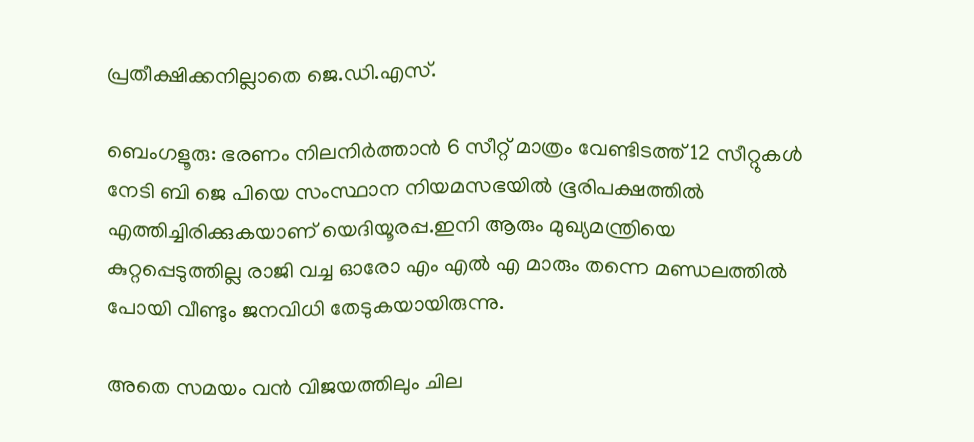പ്രതീക്ഷിക്കനില്ലാതെ ജെ.ഡി.എസ്.

ബെംഗളൂരു: ഭരണം നിലനിര്‍ത്താന്‍ 6 സീറ്റ് മാത്രം വേണ്ടിടത്ത് 12 സീറ്റുകള്‍ നേടി ബി ജെ പിയെ സംസ്ഥാന നിയമസഭയില്‍ ഭൂരിപക്ഷത്തില്‍ എത്തിച്ചിരിക്കുകയാണ് യെദിയൂരപ്പ.ഇനി ആരും മുഖ്യമന്ത്രിയെ കുറ്റപ്പെടുത്തില്ല രാജി വച്ച ഓരോ എം എല്‍ എ മാരും തന്നെ മണ്ഡലത്തില്‍ പോയി വീണ്ടും ജനവിധി തേടുകയായിരുന്നു.

അതെ സമയം വന്‍ വിജയത്തിലും ചില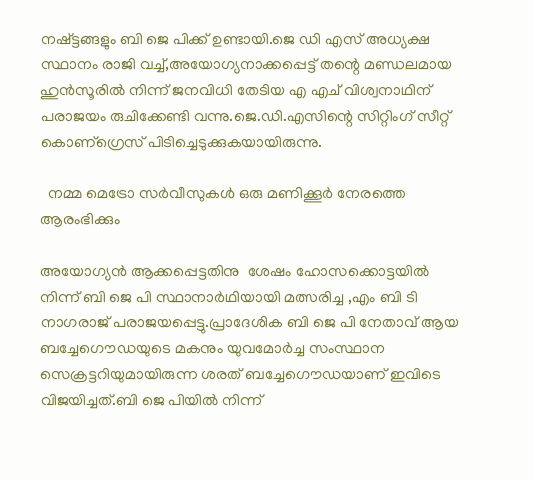നഷ്ട്ടങ്ങളും ബി ജെ പിക്ക് ഉണ്ടായി.ജെ ഡി എസ് അധ്യക്ഷ സ്ഥാനം രാജി വച്ച്,അയോഗ്യനാക്കപ്പെട്ട് തന്റെ മണ്ഡലമായ ഹുന്‍സൂരില്‍ നിന്ന് ജനവിധി തേടിയ എ എച് വിശ്വനാഥിന് പരാജയം രുചിക്കേണ്ടി വന്നു.ജെ.ഡി.എസിന്റെ സിറ്റിംഗ് സീറ്റ് കൊണ്ഗ്രെസ് പിടിച്ചെടുക്കുകയായിരുന്നു.

  നമ്മ മെട്രോ സർവീസുകൾ ഒരു മണിക്കൂർ നേരത്തെ ആരംഭിക്കും

അയോഗ്യന്‍ ആക്കപ്പെട്ടതിനു  ശേഷം ഹോസക്കൊട്ടയില്‍ നിന്ന് ബി ജെ പി സ്ഥാനാര്‍ഥിയായി മത്സരിച്ച ,എം ബി ടി നാഗരാജ് പരാജയപ്പെട്ടു.പ്രാദേശിക ബി ജെ പി നേതാവ് ആയ ബച്ചേഗൌഡയുടെ മകനും യുവമോര്‍ച്ച സംസ്ഥാന സെക്രട്ടറിയുമായിരുന്ന ശരത് ബച്ചേഗൌഡയാണ് ഇവിടെ വിജയിച്ചത്.ബി ജെ പിയില്‍ നിന്ന്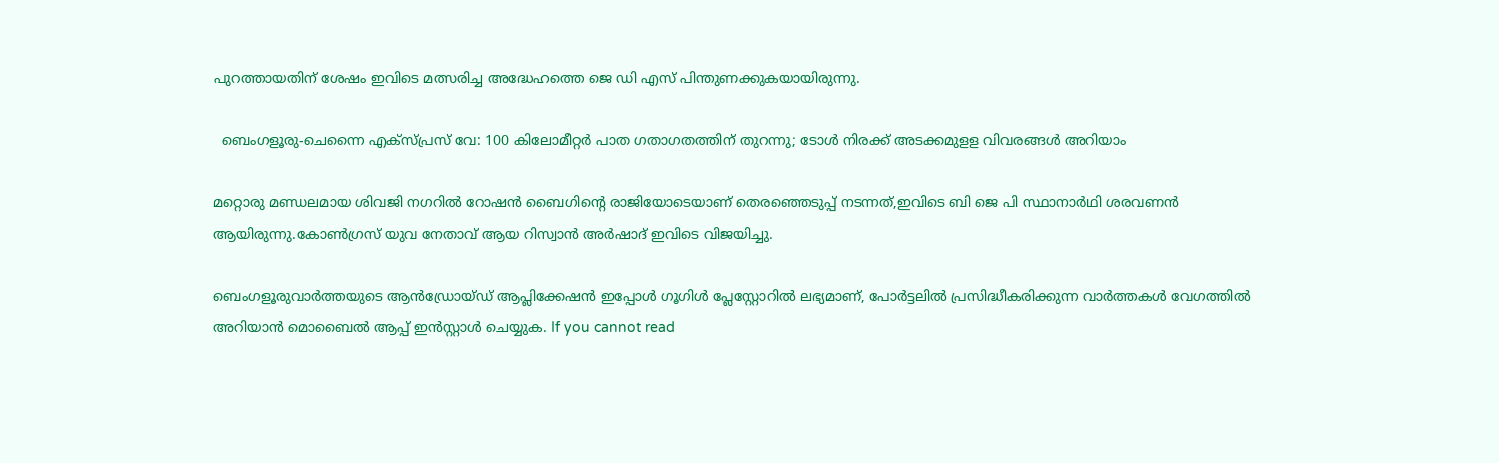പുറത്തായതിന് ശേഷം ഇവിടെ മത്സരിച്ച അദ്ധേഹത്തെ ജെ ഡി എസ് പിന്തുണക്കുകയായിരുന്നു.

  ബെംഗളൂരു-ചെന്നൈ എക്സ്പ്രസ് വേ: 100 കിലോമീറ്റർ പാത ഗതാഗതത്തിന് തുറന്നു; ടോൾ നിരക്ക് അടക്കമുളള വിവരങ്ങൾ അറിയാം

മറ്റൊരു മണ്ഡലമായ ശിവജി നഗറില്‍ റോഷന്‍ ബൈഗിന്‍റെ രാജിയോടെയാണ് തെരഞ്ഞെടുപ്പ് നടന്നത്,ഇവിടെ ബി ജെ പി സ്ഥാനാര്‍ഥി ശരവണന്‍ ആയിരുന്നു.കോണ്‍ഗ്രസ്‌ യുവ നേതാവ് ആയ റിസ്വാന്‍ അര്‍ഷാദ് ഇവിടെ വിജയിച്ചു.

ബെംഗളൂരുവാർത്തയുടെ ആൻഡ്രോയ്ഡ് ആപ്ലിക്കേഷൻ ഇപ്പോൾ ഗൂഗിൾ പ്ലേസ്റ്റോറിൽ ലഭ്യമാണ്, പോർട്ടലിൽ പ്രസിദ്ധീകരിക്കുന്ന വാർത്തകൾ വേഗത്തിൽ അറിയാൻ മൊബൈൽ ആപ്പ് ഇൻസ്റ്റാൾ ചെയ്യുക. If you cannot read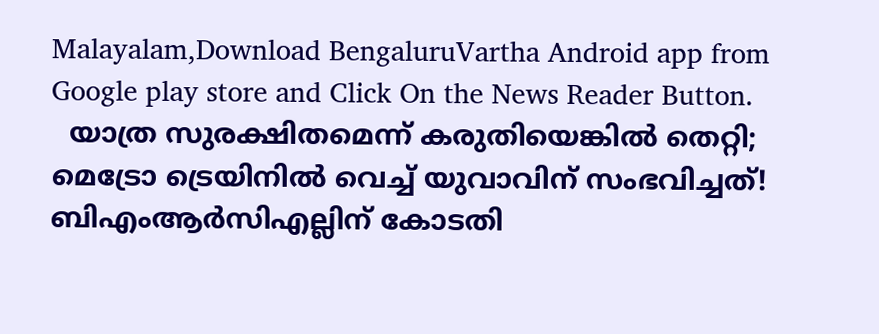Malayalam,Download BengaluruVartha Android app from Google play store and Click On the News Reader Button.
  യാത്ര സുരക്ഷിതമെന്ന് കരുതിയെങ്കിൽ തെറ്റി; മെട്രോ ട്രെയിനിൽ വെച്ച് യുവാവിന് സംഭവിച്ചത്! ബിഎംആർസിഎല്ലിന് കോടതി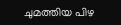ചുമത്തിയ പിഴ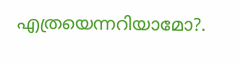എത്രയെന്നറിയാമോ?.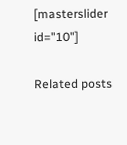[masterslider id="10"]

Related posts